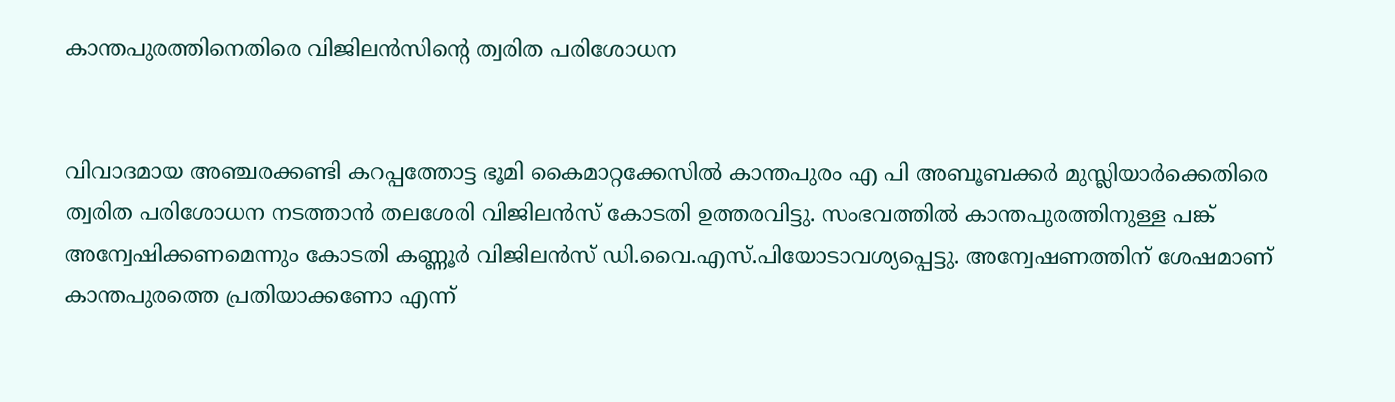കാന്തപുരത്തിനെതിരെ വിജിലന്‍സിന്റെ ത്വരിത പരിശോധന


വിവാദമായ അഞ്ചരക്കണ്ടി കറപ്പത്തോട്ട ഭൂമി കൈമാറ്റക്കേസില്‍ കാന്തപുരം എ പി അബൂബക്കര്‍ മുസ്ലിയാര്‍ക്കെതിരെ ത്വരിത പരിശോധന നടത്താന്‍ തലശേരി വിജിലന്‍സ് കോടതി ഉത്തരവിട്ടു. സംഭവത്തില്‍ കാന്തപുരത്തിനുള്ള പങ്ക് അന്വേഷിക്കണമെന്നും കോടതി കണ്ണൂര്‍ വിജിലന്‍സ് ഡി.വൈ.എസ്.പിയോടാവശ്യപ്പെട്ടു. അന്വേഷണത്തിന് ശേഷമാണ് കാന്തപുരത്തെ പ്രതിയാക്കണോ എന്ന്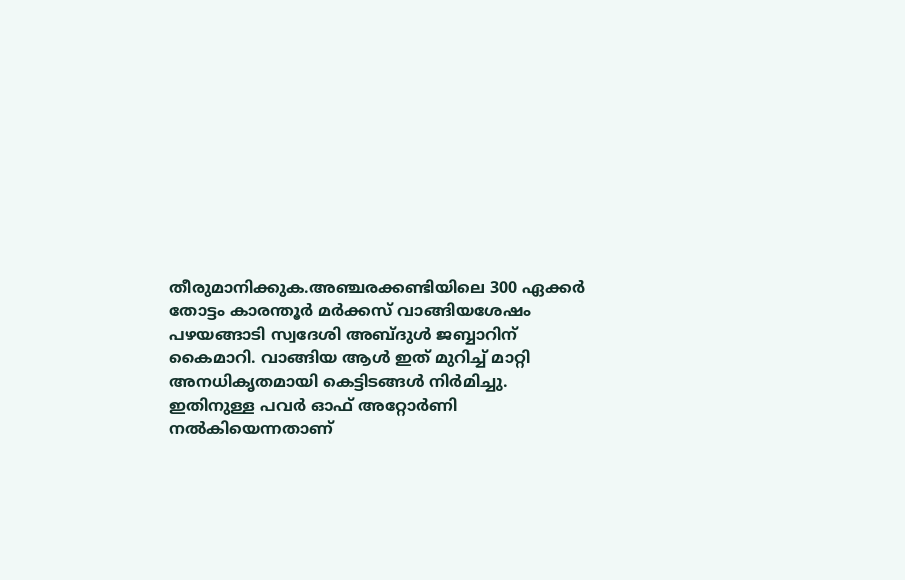തീരുമാനിക്കുക.അഞ്ചരക്കണ്ടിയിലെ 300 ഏക്കര്‍ തോട്ടം കാരന്തൂര്‍ മര്‍ക്കസ് വാങ്ങിയശേഷം പഴയങ്ങാടി സ്വദേശി അബ്ദുള്‍ ജബ്ബാറിന് കൈമാറി. വാങ്ങിയ ആള്‍ ഇത് മുറിച്ച്‌ മാറ്റി അനധികൃതമായി കെട്ടിടങ്ങള്‍ നിര്‍മിച്ചു. ഇതിനുള്ള പവര്‍ ഓഫ് അറ്റോര്‍ണി നല്‍കിയെന്നതാണ്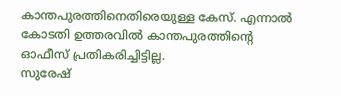കാന്തപുരത്തിനെതിരെയുള്ള കേസ്. എന്നാല്‍ കോടതി ഉത്തരവില്‍ കാന്തപുരത്തിന്റെ ഓഫീസ് പ്രതികരിച്ചിട്ടില്ല.
സുരേഷ്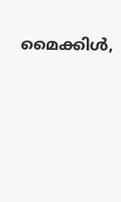മൈക്കിള്‍,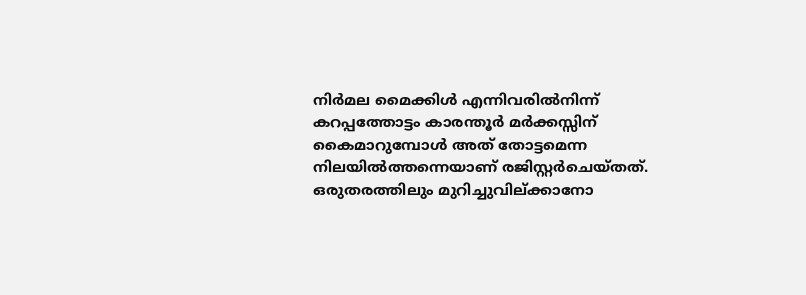നിര്‍മല മൈക്കിള്‍ എന്നിവരില്‍നിന്ന് കറപ്പത്തോട്ടം കാരന്തൂര്‍ മര്‍ക്കസ്സിന് കൈമാറുമ്പോള്‍ അത് തോട്ടമെന്ന നിലയില്‍ത്തന്നെയാണ് രജിസ്റ്റര്‍ചെയ്തത്. ഒരുതരത്തിലും മുറിച്ചുവില്ക്കാനോ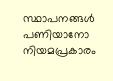സ്ഥാപനങ്ങള്‍ പണിയാനോ നിയമപ്രകാരം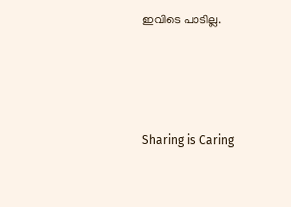ഇവിടെ പാടില്ല.




Sharing is Caring